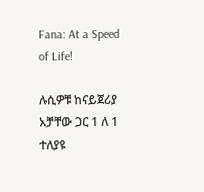Fana: At a Speed of Life!

ሉሲዎቹ ከናይጀሪያ አቻቸው ጋር 1 ለ 1 ተለያዩ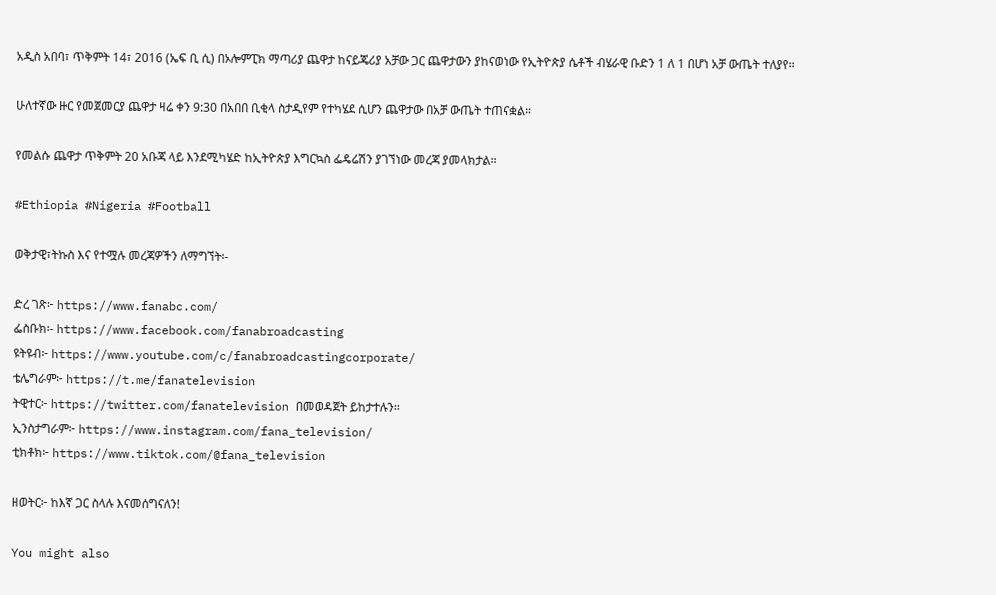አዲስ አበባ፣ ጥቅምት 14፣ 2016 (ኤፍ ቢ ሲ) በኦሎምፒክ ማጣሪያ ጨዋታ ከናይጄሪያ አቻው ጋር ጨዋታውን ያከናወነው የኢትዮጵያ ሴቶች ብሄራዊ ቡድን 1 ለ 1 በሆነ አቻ ውጤት ተለያየ።

ሁለተኛው ዙር የመጀመርያ ጨዋታ ዛሬ ቀን 9:30 በአበበ ቢቂላ ስታዲየም የተካሄደ ሲሆን ጨዋታው በአቻ ውጤት ተጠናቋል።

የመልሱ ጨዋታ ጥቅምት 20 አቡጃ ላይ እንደሚካሄድ ከኢትዮጵያ እግርኳስ ፌዴሬሽን ያገኘነው መረጃ ያመላክታል፡፡

#Ethiopia #Nigeria #Football

ወቅታዊ፣ትኩስ እና የተሟሉ መረጃዎችን ለማግኘት፡-

ድረ ገጽ፦ https://www.fanabc.com/
ፌስቡክ፡- https://www.facebook.com/fanabroadcasting
ዩትዩብ፦ https://www.youtube.com/c/fanabroadcastingcorporate/
ቴሌግራም፦ https://t.me/fanatelevision
ትዊተር፦ https://twitter.com/fanatelevision በመወዳጀት ይከታተሉን፡፡
ኢንስታግራም፦ https://www.instagram.com/fana_television/
ቲክቶክ፦ https://www.tiktok.com/@fana_television

ዘወትር፦ ከእኛ ጋር ስላሉ እናመሰግናለን!

You might also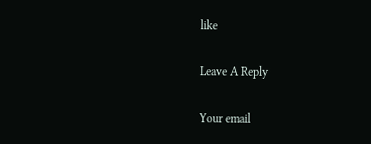like

Leave A Reply

Your email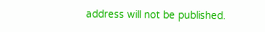address will not be published.